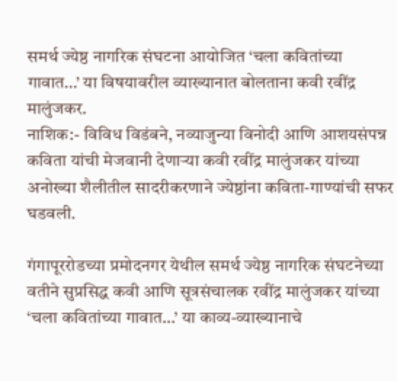समर्थ ज्येष्ठ नागरिक संघटना आयोजित ‘चला कवितांच्या गावात…’ या विषयावरील व्याख्यानात बोलताना कवी रवींद्र मालुंजकर.
नाशिक:- विविध विडंबने, नव्याजुन्या विनोदी आणि आशयसंपन्न कविता यांची मेजवानी देणाऱ्या कवी रवींद्र मालुंजकर यांच्या अनोख्या शैलीतील सादरीकरणाने ज्येष्ठांना कविता-गाण्यांची सफर घडवली.

गंगापूररोडच्या प्रमोदनगर येथील समर्थ ज्येष्ठ नागरिक संघटनेच्या वतीने सुप्रसिद्ध कवी आणि सूत्रसंचालक रवींद्र मालुंजकर यांच्या ‘चला कवितांच्या गावात…’ या काव्य-व्याख्यानाचे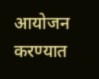आयोजन करण्यात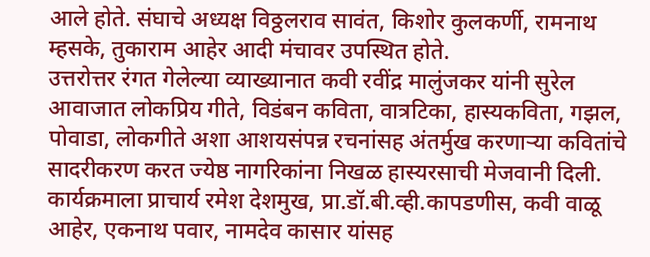आले होते. संघाचे अध्यक्ष विठ्ठलराव सावंत, किशोर कुलकर्णी, रामनाथ म्हसके, तुकाराम आहेर आदी मंचावर उपस्थित होते.
उत्तरोत्तर रंगत गेलेल्या व्याख्यानात कवी रवींद्र मालुंजकर यांनी सुरेल आवाजात लोकप्रिय गीते, विडंबन कविता, वात्रटिका, हास्यकविता, गझल, पोवाडा, लोकगीते अशा आशयसंपन्न रचनांसह अंतर्मुख करणाऱ्या कवितांचे सादरीकरण करत ज्येष्ठ नागरिकांना निखळ हास्यरसाची मेजवानी दिली. कार्यक्रमाला प्राचार्य रमेश देशमुख, प्रा.डॉ.बी.व्ही.कापडणीस, कवी वाळू आहेर, एकनाथ पवार, नामदेव कासार यांसह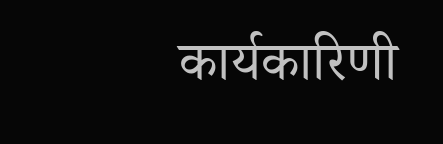कार्यकारिणी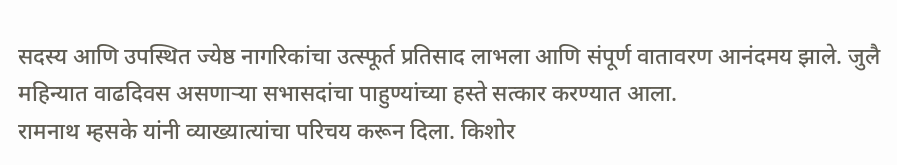सदस्य आणि उपस्थित ज्येष्ठ नागरिकांचा उत्स्फूर्त प्रतिसाद लाभला आणि संपूर्ण वातावरण आनंदमय झाले. जुलै महिन्यात वाढदिवस असणाऱ्या सभासदांचा पाहुण्यांच्या हस्ते सत्कार करण्यात आला.
रामनाथ म्हसके यांनी व्याख्यात्यांचा परिचय करून दिला. किशोर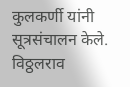कुलकर्णी यांनी सूत्रसंचालन केले. विठ्ठलराव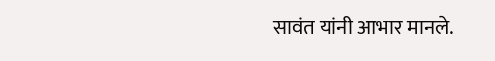सावंत यांनी आभार मानले.